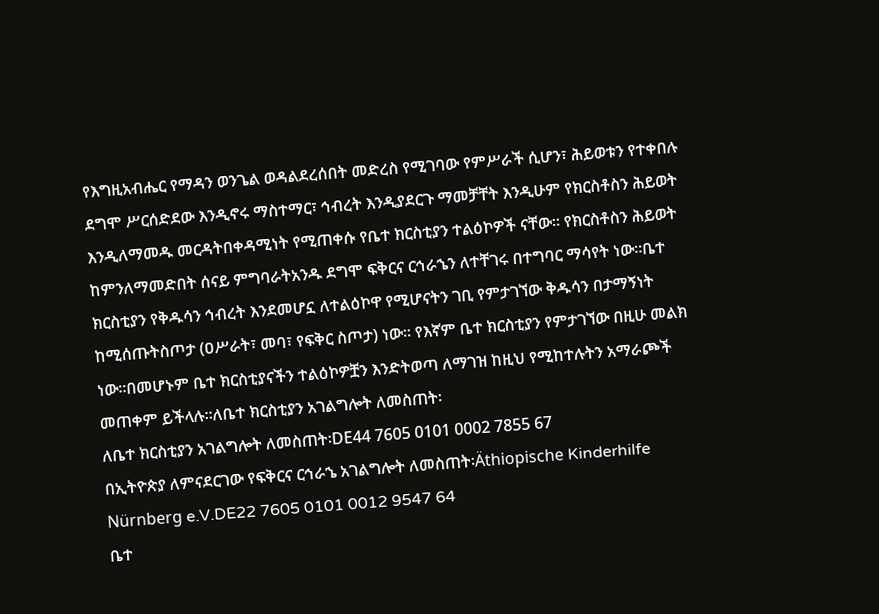የእግዚአብሔር የማዳን ወንጌል ወዳልደረሰበት መድረስ የሚገባው የምሥራች ሲሆን፣ ሕይወቱን የተቀበሉ ደግሞ ሥርሰድደው እንዲኖሩ ማስተማር፣ ኅብረት እንዲያደርጉ ማመቻቸት እንዲሁም የክርስቶስን ሕይወት እንዲለማመዱ መርዳትበቀዳሚነት የሚጠቀሱ የቤተ ክርስቲያን ተልዕኮዎች ናቸው፡፡ የክርስቶስን ሕይወት ከምንለማመድበት ሰናይ ምግባራትአንዱ ደግሞ ፍቅርና ርኅራኄን ለተቸገሩ በተግባር ማሳየት ነው፡፡ቤተ ክርስቲያን የቅዱሳን ኅብረት እንደመሆኗ ለተልዕኮዋ የሚሆናትን ገቢ የምታገኘው ቅዱሳን በታማኝነት ከሚሰጡትስጦታ (ዐሥራት፣ መባ፣ የፍቅር ስጦታ) ነው፡፡ የእኛም ቤተ ክርስቲያን የምታገኘው በዚሁ መልክ ነው፡፡በመሆኑም ቤተ ክርስቲያናችን ተልዕኮዎቿን እንድትወጣ ለማገዝ ከዚህ የሚከተሉትን አማራጮች መጠቀም ይችላሉ፡፡ለቤተ ክርስቲያን አገልግሎት ለመስጠት፡
ለቤተ ክርስቲያን አገልግሎት ለመስጠት፡DE44 7605 0101 0002 7855 67
በኢትዮጵያ ለምናደርገው የፍቅርና ርኅራኄ አገልግሎት ለመስጠት፡Äthiopische Kinderhilfe Nürnberg e.V.DE22 7605 0101 0012 9547 64
ቤተ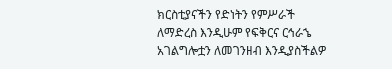ክርስቲያናችን የድነትን የምሥራች ለማድረስ እንዲሁም የፍቅርና ርኅራኄ አገልግሎቷን ለመገንዘብ እንዲያስችልዎ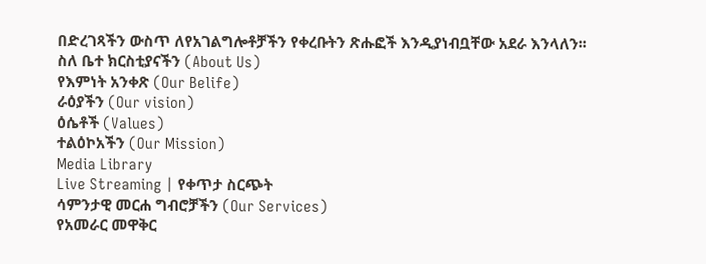በድረገጻችን ውስጥ ለየአገልግሎቶቻችን የቀረቡትን ጽሑፎች እንዲያነብቧቸው አደራ እንላለን፡፡
ስለ ቤተ ክርስቲያናችን (About Us)
የእምነት አንቀጽ (Our Belife)
ራዕያችን (Our vision)
ዕሴቶች (Values)
ተልዕኮአችን (Our Mission)
Media Library
Live Streaming | የቀጥታ ስርጭት
ሳምንታዊ መርሐ ግብሮቻችን (Our Services)
የአመራር መዋቅር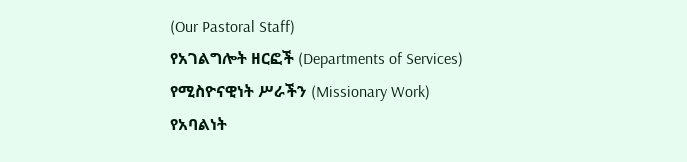(Our Pastoral Staff)
የአገልግሎት ዘርፎች (Departments of Services)
የሚስዮናዊነት ሥራችን (Missionary Work)
የአባልነት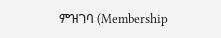ምዝገባ (Membership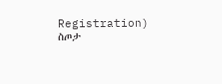Registration)
ስጦታ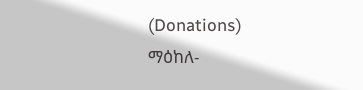(Donations)
ማዕከለ-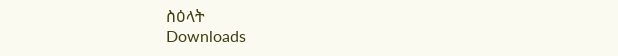ስዕላት
Downloads